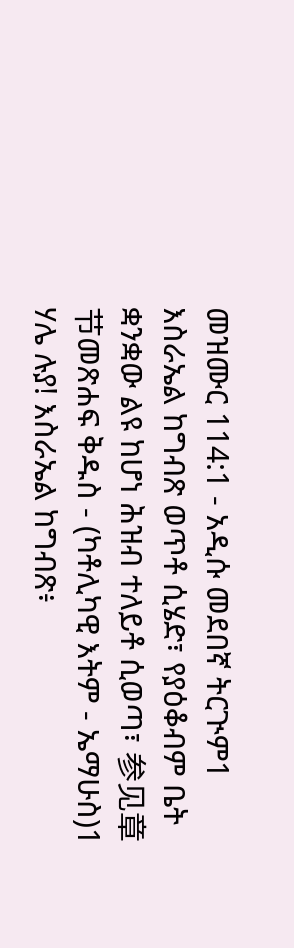መዝሙር 114:1 - አዲሱ መደበኛ ትርጒም1 እስራኤል ከግብጽ ወጥቶ ሲሄድ፣ የያዕቆብም ቤት ቋንቋው ልዩ ከሆነ ሕዝብ ተለይቶ ሲወጣ፣ 参见章节መጽሐፍ ቅዱስ - (ካቶሊካዊ እትም - ኤማሁስ)1 ሃሌ ሉያ! እስራኤል ከግብጽ፥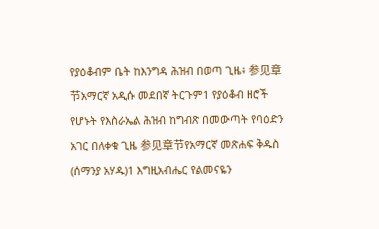የያዕቆብም ቤት ከእንግዳ ሕዝብ በወጣ ጊዜ፥ 参见章节አማርኛ አዲሱ መደበኛ ትርጉም1 የያዕቆብ ዘሮች የሆኑት የእስራኤል ሕዝብ ከግብጽ በመውጣት የባዕድን አገር በለቀቁ ጊዜ 参见章节የአማርኛ መጽሐፍ ቅዱስ (ሰማንያ አሃዱ)1 እግዚአብሔር የልመናዬን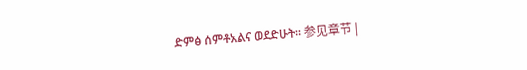ድምፅ ሰምቶአልና ወደድሁት። 参见章节 |